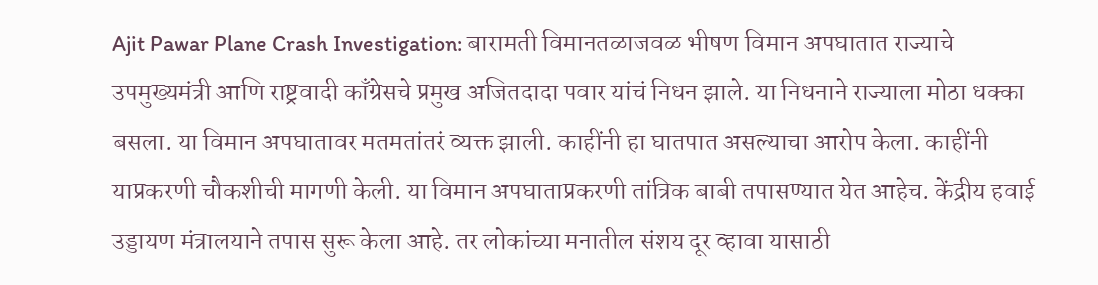Ajit Pawar Plane Crash Investigation: बारामती विमानतळाजवळ भीषण विमान अपघातात राज्याचे उपमुख्यमंत्री आणि राष्ट्रवादी काँग्रेसचे प्रमुख अजितदादा पवार यांचं निधन झाले. या निधनाने राज्याला मोठा धक्का बसला. या विमान अपघातावर मतमतांतरं व्यक्त झाली. काहींनी हा घातपात असल्याचा आरोप केला. काहींनी याप्रकरणी चौकशीची मागणी केली. या विमान अपघाताप्रकरणी तांत्रिक बाबी तपासण्यात येत आहेच. केंद्रीय हवाई उड्डायण मंत्रालयाने तपास सुरू केला आहे. तर लोकांच्या मनातील संशय दूर व्हावा यासाठी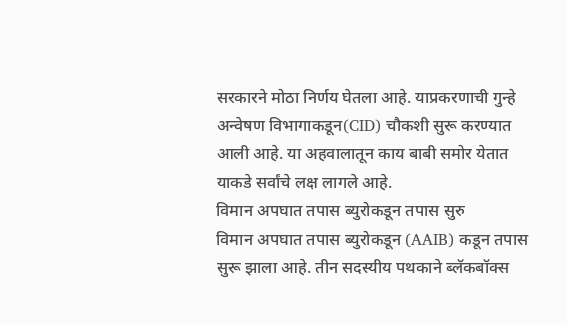सरकारने मोठा निर्णय घेतला आहे. याप्रकरणाची गुन्हे अन्वेषण विभागाकडून(CID) चौकशी सुरू करण्यात आली आहे. या अहवालातून काय बाबी समोर येतात याकडे सर्वांचे लक्ष लागले आहे.
विमान अपघात तपास ब्युरोकडून तपास सुरु
विमान अपघात तपास ब्युरोकडून (AAIB) कडून तपास सुरू झाला आहे. तीन सदस्यीय पथकाने ब्लॅकबॉक्स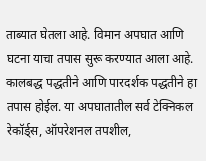ताब्यात घेतला आहे. विमान अपघात आणि घटना याचा तपास सुरू करण्यात आला आहे. कालबद्ध पद्धतीने आणि पारदर्शक पद्धतीने हा तपास होईल. या अपघातातील सर्व टेक्निकल रेकॉर्ड्स, ऑपरेशनल तपशील,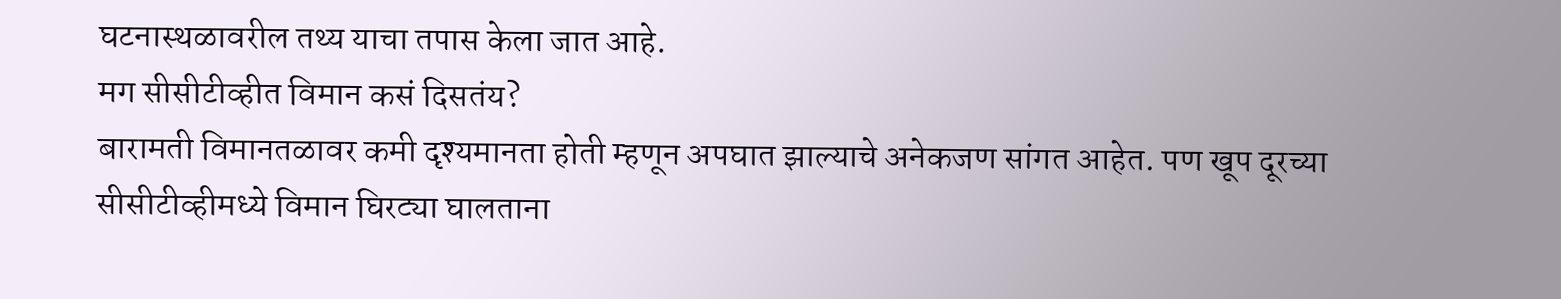घटनास्थळावरील तथ्य याचा तपास केला जात आहे.
मग सीसीटीव्हीत विमान कसं दिसतंय?
बारामती विमानतळावर कमी दृश्यमानता होती म्हणून अपघात झाल्याचे अनेकजण सांगत आहेत. पण खूप दूरच्या सीसीटीव्हीमध्ये विमान घिरट्या घालताना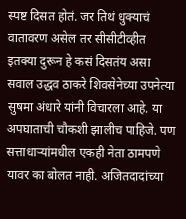स्पष्ट दिसत होतं. जर तिथं धुक्याचं वातावरण असेल तर सीसीटीव्हीत इतक्या दुरून हे कसं दिसतंय असा सवाल उद्धव ठाकरे शिवसेनेच्या उपनेत्या सुषमा अंधारे यांनी विचारला आहे. या अपघाताची चौकशी झालीच पाहिजे. पण सत्ताधाऱ्यांमधील एकही नेता ठामपणे यावर का बोलत नाही. अजितदादांच्या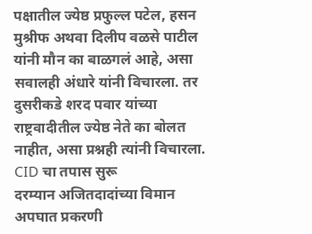पक्षातील ज्येष्ठ प्रफुल्ल पटेल, हसन मुश्रीफ अथवा दिलीप वळसे पाटील यांनी मौन का बाळगलं आहे, असा सवालही अंधारे यांनी विचारला. तर दुसरीकडे शरद पवार यांच्या राष्ट्रवादीतील ज्येष्ठ नेते का बोलत नाहीत, असा प्रश्नही त्यांनी विचारला.
CID चा तपास सुरू
दरम्यान अजितदादांच्या विमान अपघात प्रकरणी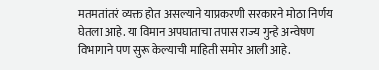मतमतांतरं व्यक्त होत असल्याने याप्रकरणी सरकारने मोठा निर्णय घेतला आहे. या विमान अपघाताचा तपास राज्य गुन्हे अन्वेषण विभागाने पण सुरू केल्याची माहिती समोर आली आहे.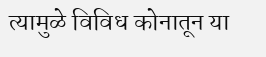त्यामुळे विविध कोनातून या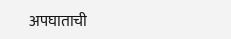अपघाताची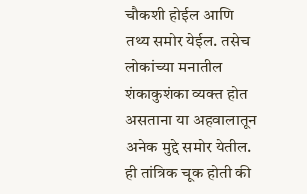चौकशी होईल आणि तथ्य समोर येईल. तसेच लोकांच्या मनातील शंकाकुशंका व्यक्त होत असताना या अहवालातून अनेक मुद्दे समोर येतील. ही तांत्रिक चूक होती की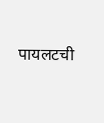पायलटची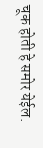चूक होती हे समोर येईल.